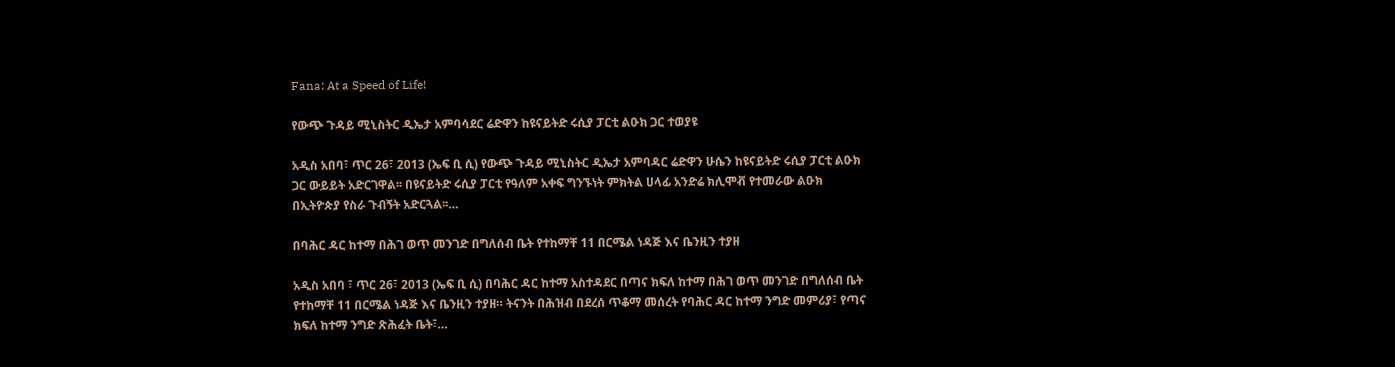Fana: At a Speed of Life!

የውጭ ጉዳይ ሚኒስትር ዲኤታ አምባሳደር ሬድዋን ከዩናይትድ ሩሲያ ፓርቲ ልዑክ ጋር ተወያዩ

አዲስ አበባ፣ ጥር 26፣ 2013 (ኤፍ ቢ ሲ) የውጭ ጉዳይ ሚኒስትር ዲኤታ አምባዳር ሬድዋን ሁሴን ከዩናይትድ ሩሲያ ፓርቲ ልዑክ ጋር ውይይት አድርገዋል፡፡ በዩናይትድ ሩሲያ ፓርቲ የዓለም አቀፍ ግንኙነት ምክትል ሀላፊ አንድሬ ክሊሞቭ የተመራው ልዑክ በኢትዮጵያ የስራ ጉብኝት አድርጓል፡፡…

በባሕር ዳር ከተማ በሕገ ወጥ መንገድ በግለሰብ ቤት የተከማቸ 11 በርሜል ነዳጅ እና ቤንዚን ተያዘ

አዲስ አበባ ፣ ጥር 26፣ 2013 (ኤፍ ቢ ሲ) በባሕር ዳር ከተማ አስተዳደር በጣና ክፍለ ከተማ በሕገ ወጥ መንገድ በግለሰብ ቤት የተከማቸ 11 በርሜል ነዳጅ እና ቤንዚን ተያዘ። ትናንት በሕዝብ በደረሰ ጥቆማ መሰረት የባሕር ዳር ከተማ ንግድ መምሪያ፣ የጣና ክፍለ ከተማ ንግድ ጽሕፈት ቤት፣…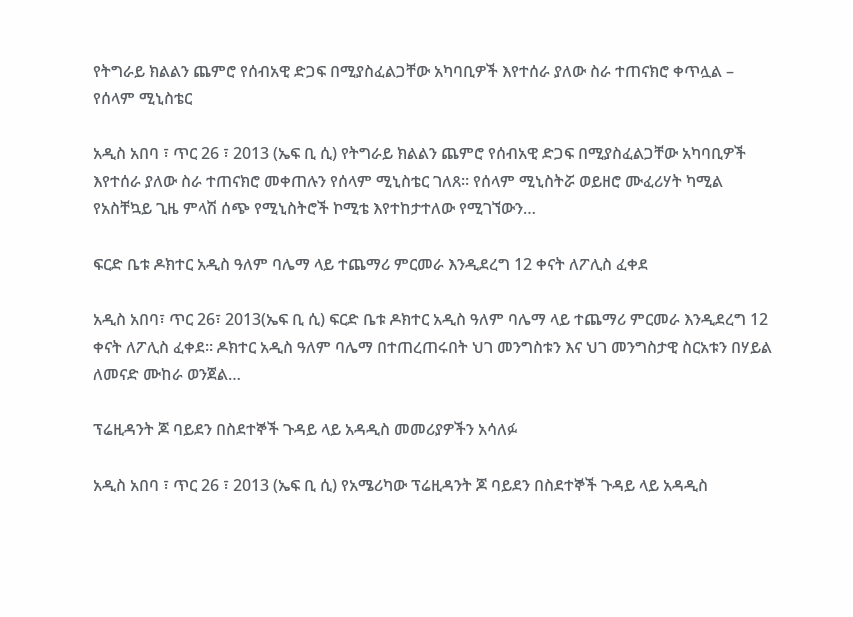የትግራይ ክልልን ጨምሮ የሰብአዊ ድጋፍ በሚያስፈልጋቸው አካባቢዎች እየተሰራ ያለው ስራ ተጠናክሮ ቀጥሏል – የሰላም ሚኒስቴር

አዲስ አበባ ፣ ጥር 26 ፣ 2013 (ኤፍ ቢ ሲ) የትግራይ ክልልን ጨምሮ የሰብአዊ ድጋፍ በሚያስፈልጋቸው አካባቢዎች እየተሰራ ያለው ስራ ተጠናክሮ መቀጠሉን የሰላም ሚኒስቴር ገለጸ። የሰላም ሚኒስትሯ ወይዘሮ ሙፈሪሃት ካሚል የአስቸኳይ ጊዜ ምላሽ ሰጭ የሚኒስትሮች ኮሚቴ እየተከታተለው የሚገኘውን…

ፍርድ ቤቱ ዶክተር አዲስ ዓለም ባሌማ ላይ ተጨማሪ ምርመራ እንዲደረግ 12 ቀናት ለፖሊስ ፈቀደ

አዲስ አበባ፣ ጥር 26፣ 2013(ኤፍ ቢ ሲ) ፍርድ ቤቱ ዶክተር አዲስ ዓለም ባሌማ ላይ ተጨማሪ ምርመራ እንዲደረግ 12 ቀናት ለፖሊስ ፈቀደ። ዶክተር አዲስ ዓለም ባሌማ በተጠረጠሩበት ህገ መንግስቱን እና ህገ መንግስታዊ ስርአቱን በሃይል ለመናድ ሙከራ ወንጀል…

ፕሬዚዳንት ጆ ባይደን በስደተኞች ጉዳይ ላይ አዳዲስ መመሪያዎችን አሳለፉ

አዲስ አበባ ፣ ጥር 26 ፣ 2013 (ኤፍ ቢ ሲ) የአሜሪካው ፕሬዚዳንት ጆ ባይደን በስደተኞች ጉዳይ ላይ አዳዲስ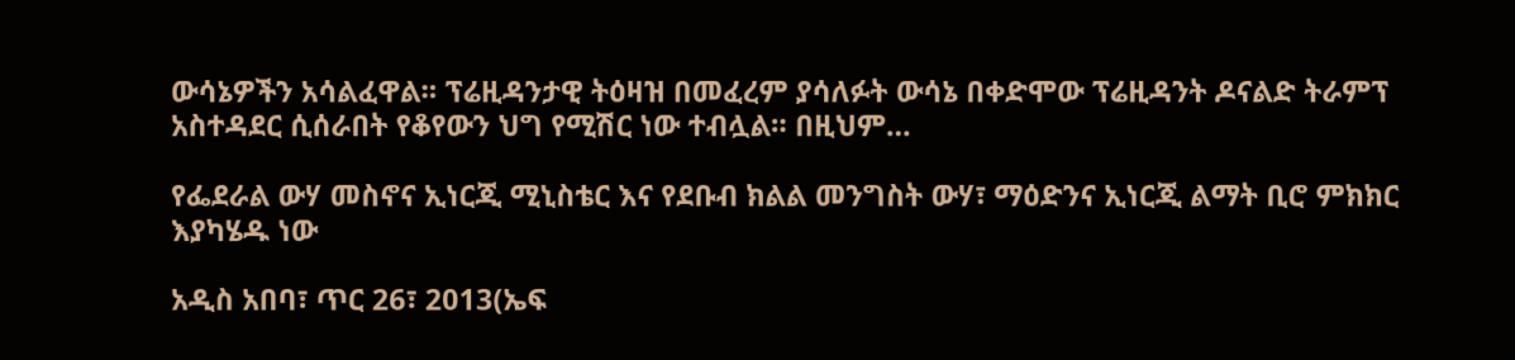ውሳኔዎችን አሳልፈዋል፡፡ ፕሬዚዳንታዊ ትዕዛዝ በመፈረም ያሳለፉት ውሳኔ በቀድሞው ፕሬዚዳንት ዶናልድ ትራምፕ አስተዳደር ሲሰራበት የቆየውን ህግ የሚሽር ነው ተብሏል፡፡ በዚህም…

የፌደራል ውሃ መስኖና ኢነርጂ ሚኒስቴር እና የደቡብ ክልል መንግስት ውሃ፣ ማዕድንና ኢነርጂ ልማት ቢሮ ምክክር እያካሄዱ ነው

አዲስ አበባ፣ ጥር 26፣ 2013(ኤፍ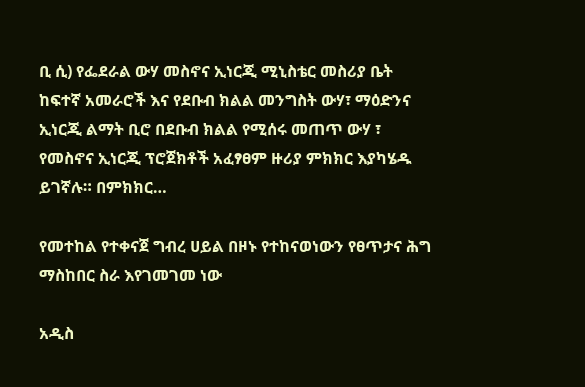ቢ ሲ) የፌደራል ውሃ መስኖና ኢነርጂ ሚኒስቴር መስሪያ ቤት ከፍተኛ አመራሮች እና የደቡብ ክልል መንግስት ውሃ፣ ማዕድንና ኢነርጂ ልማት ቢሮ በደቡብ ክልል የሚሰሩ መጠጥ ውሃ ፣ የመስኖና ኢነርጂ ፕሮጀክቶች አፈፃፀም ዙሪያ ምክክር እያካሄዱ ይገኛሉ። በምክክር…

የመተከል የተቀናጀ ግብረ ሀይል በዞኑ የተከናወነውን የፀጥታና ሕግ ማስከበር ስራ እየገመገመ ነው

አዲስ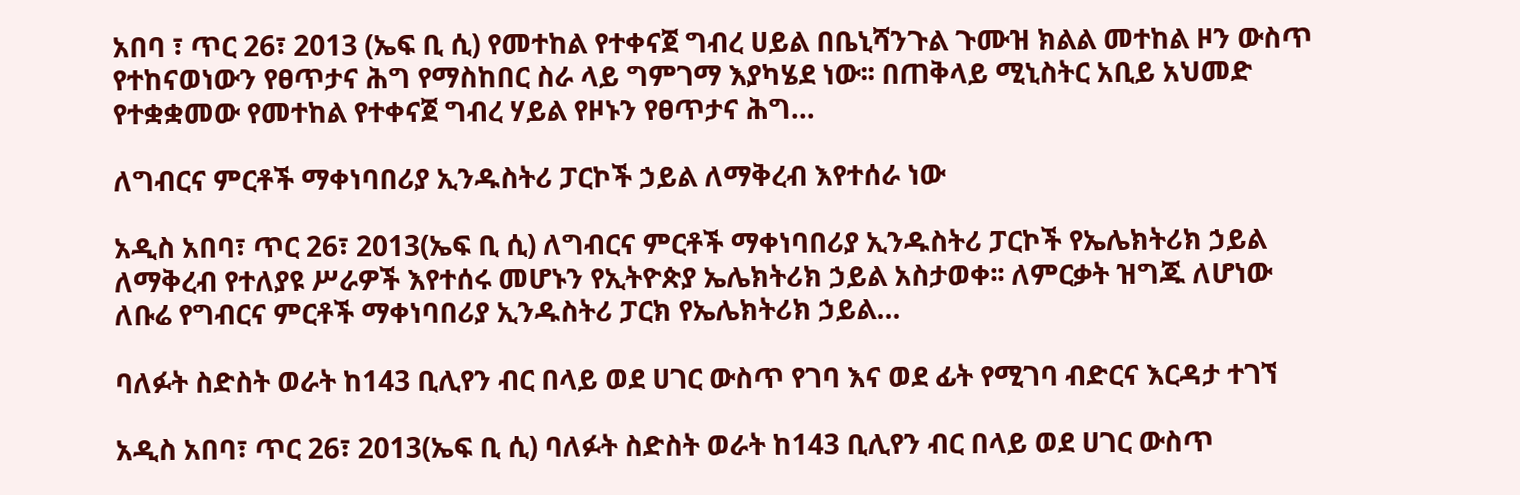አበባ ፣ ጥር 26፣ 2013 (ኤፍ ቢ ሲ) የመተከል የተቀናጀ ግብረ ሀይል በቤኒሻንጉል ጉሙዝ ክልል መተከል ዞን ውስጥ የተከናወነውን የፀጥታና ሕግ የማስከበር ስራ ላይ ግምገማ እያካሄደ ነው፡፡ በጠቅላይ ሚኒስትር አቢይ አህመድ የተቋቋመው የመተከል የተቀናጀ ግብረ ሃይል የዞኑን የፀጥታና ሕግ…

ለግብርና ምርቶች ማቀነባበሪያ ኢንዱስትሪ ፓርኮች ኃይል ለማቅረብ እየተሰራ ነው

አዲስ አበባ፣ ጥር 26፣ 2013(ኤፍ ቢ ሲ) ለግብርና ምርቶች ማቀነባበሪያ ኢንዱስትሪ ፓርኮች የኤሌክትሪክ ኃይል ለማቅረብ የተለያዩ ሥራዎች እየተሰሩ መሆኑን የኢትዮጵያ ኤሌክትሪክ ኃይል አስታወቀ፡፡ ለምርቃት ዝግጁ ለሆነው ለቡሬ የግብርና ምርቶች ማቀነባበሪያ ኢንዱስትሪ ፓርክ የኤሌክትሪክ ኃይል…

ባለፉት ስድስት ወራት ከ143 ቢሊየን ብር በላይ ወደ ሀገር ውስጥ የገባ እና ወደ ፊት የሚገባ ብድርና እርዳታ ተገኘ

አዲስ አበባ፣ ጥር 26፣ 2013(ኤፍ ቢ ሲ) ባለፉት ስድስት ወራት ከ143 ቢሊየን ብር በላይ ወደ ሀገር ውስጥ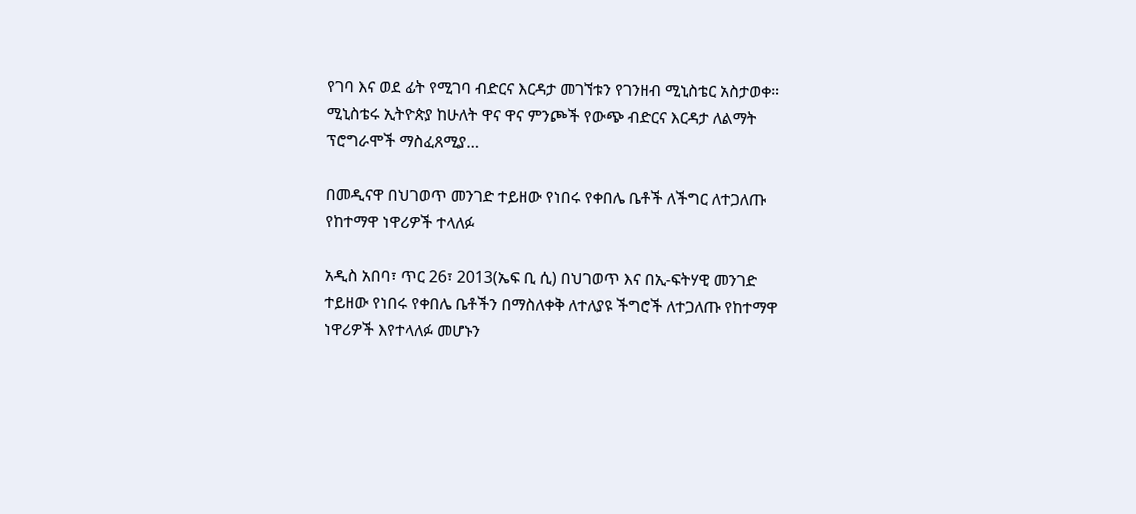የገባ እና ወደ ፊት የሚገባ ብድርና እርዳታ መገኘቱን የገንዘብ ሚኒስቴር አስታወቀ። ሚኒስቴሩ ኢትዮጵያ ከሁለት ዋና ዋና ምንጮች የውጭ ብድርና እርዳታ ለልማት ፕሮግራሞች ማስፈጸሚያ…

በመዲናዋ በህገወጥ መንገድ ተይዘው የነበሩ የቀበሌ ቤቶች ለችግር ለተጋለጡ የከተማዋ ነዋሪዎች ተላለፉ

አዲስ አበባ፣ ጥር 26፣ 2013(ኤፍ ቢ ሲ) በህገወጥ እና በኢ-ፍትሃዊ መንገድ ተይዘው የነበሩ የቀበሌ ቤቶችን በማስለቀቅ ለተለያዩ ችግሮች ለተጋለጡ የከተማዋ ነዋሪዎች እየተላለፉ መሆኑን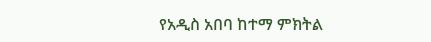የአዲስ አበባ ከተማ ምክትል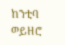ከንቲባ ወይዘሮ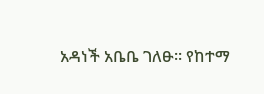አዳነች አቤቤ ገለፁ፡፡ የከተማ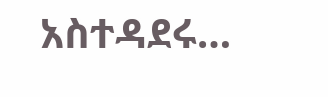አስተዳደሩ…